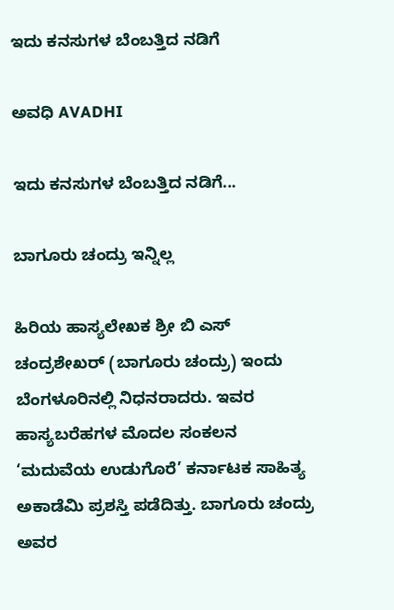ಇದು ಕನಸುಗಳ ಬೆಂಬತ್ತಿದ ನಡಿಗೆ‍

ಅವಧಿ AVADHI

ಇದು ಕನಸುಗಳ ಬೆಂಬತ್ತಿದ ನಡಿಗೆ...

ಬಾಗೂರು ಚಂದ್ರು ಇನ್ನಿಲ್ಲ

ಹಿರಿಯ ಹಾಸ್ಯಲೇಖಕ ಶ್ರೀ ಬಿ ಎಸ್ ಚಂದ್ರಶೇಖರ್ (ಬಾಗೂರು ಚಂದ್ರು) ಇಂದು ಬೆಂಗಳೂರಿನಲ್ಲಿ ನಿಧನರಾದರು. ಇವರ ಹಾಸ್ಯಬರೆಹಗಳ ಮೊದಲ ಸಂಕಲನ ‘ಮದುವೆಯ ಉಡುಗೊರೆ’ ಕರ್ನಾಟಕ ಸಾಹಿತ್ಯ ಅಕಾಡೆಮಿ ಪ್ರಶಸ್ತಿ ಪಡೆದಿತ್ತು. ಬಾಗೂರು ಚಂದ್ರು ಅವರ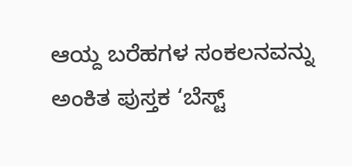ಆಯ್ದ ಬರೆಹಗಳ ಸಂಕಲನವನ್ನು ಅಂಕಿತ ಪುಸ್ತಕ ‘ಬೆಸ್ಟ್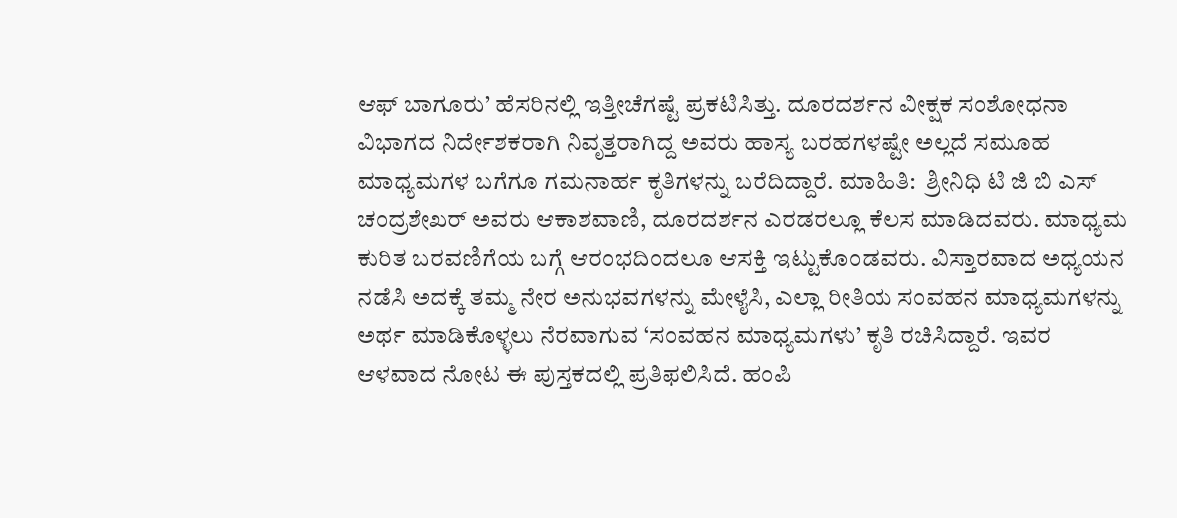ಆಫ್ ಬಾಗೂರು’ ಹೆಸರಿನಲ್ಲಿ ಇತ್ತೀಚೆಗಷ್ಟೆ ಪ್ರಕಟಿಸಿತ್ತು. ದೂರದರ್ಶನ ವೀಕ್ಷಕ ಸಂಶೋಧನಾ ವಿಭಾಗದ ನಿರ್ದೇಶಕರಾಗಿ ನಿವೃತ್ತರಾಗಿದ್ದ ಅವರು ಹಾಸ್ಯ ಬರಹಗಳಷ್ಟೇ ಅಲ್ಲದೆ ಸಮೂಹ ಮಾಧ್ಯಮಗಳ ಬಗೆಗೂ ಗಮನಾರ್ಹ ಕೃತಿಗಳನ್ನು ಬರೆದಿದ್ದಾರೆ. ಮಾಹಿತಿ:  ಶ್ರೀನಿಧಿ ಟಿ ಜಿ ಬಿ ಎಸ್ ಚಂದ್ರಶೇಖರ್ ಅವರು ಆಕಾಶವಾಣಿ, ದೂರದರ್ಶನ ಎರಡರಲ್ಲೂ ಕೆಲಸ ಮಾಡಿದವರು. ಮಾಧ್ಯಮ ಕುರಿತ ಬರವಣಿಗೆಯ ಬಗ್ಗೆ ಆರಂಭದಿಂದಲೂ ಆಸಕ್ತಿ ಇಟ್ಟುಕೊಂಡವರು. ವಿಸ್ತಾರವಾದ ಅಧ್ಯಯನ ನಡೆಸಿ ಅದಕ್ಕೆ ತಮ್ಮ ನೇರ ಅನುಭವಗಳನ್ನು ಮೇಳೈಸಿ, ಎಲ್ಲಾ ರೀತಿಯ ಸಂವಹನ ಮಾಧ್ಯಮಗಳನ್ನು ಅರ್ಥ ಮಾಡಿಕೊಳ್ಳಲು ನೆರವಾಗುವ ‘ಸಂವಹನ ಮಾಧ್ಯಮಗಳು’ ಕೃತಿ ರಚಿಸಿದ್ದಾರೆ. ಇವರ ಆಳವಾದ ನೋಟ ಈ ಪುಸ್ತಕದಲ್ಲಿ ಪ್ರತಿಫಲಿಸಿದೆ. ಹಂಪಿ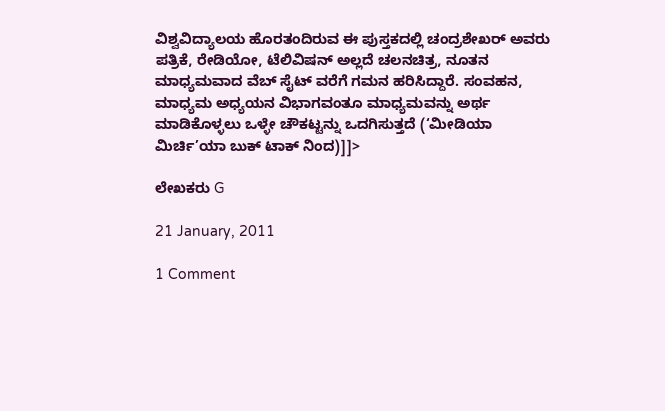ವಿಶ್ವವಿದ್ಯಾಲಯ ಹೊರತಂದಿರುವ ಈ ಪುಸ್ತಕದಲ್ಲಿ ಚಂದ್ರಶೇಖರ್ ಅವರು ಪತ್ರಿಕೆ, ರೇಡಿಯೋ, ಟೆಲಿವಿಷನ್ ಅಲ್ಲದೆ ಚಲನಚಿತ್ರ, ನೂತನ ಮಾಧ್ಯಮವಾದ ವೆಬ್ ಸೈಟ್ ವರೆಗೆ ಗಮನ ಹರಿಸಿದ್ದಾರೆ. ಸಂವಹನ, ಮಾಧ್ಯಮ ಅಧ್ಯಯನ ವಿಭಾಗವಂತೂ ಮಾಧ್ಯಮವನ್ನು ಅರ್ಥ ಮಾಡಿಕೊಳ್ಳಲು ಒಳ್ಳೇ ಚೌಕಟ್ಟನ್ನು ಒದಗಿಸುತ್ತದೆ (‘ಮೀಡಿಯಾ ಮಿರ್ಚಿ’ಯಾ ಬುಕ್ ಟಾಕ್ ನಿಂದ)]]>

ಲೇಖಕರು G

21 January, 2011

1 Comment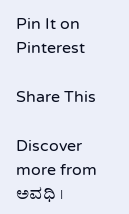Pin It on Pinterest

Share This

Discover more from ಅವಧಿ ।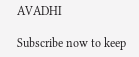AVADHI

Subscribe now to keep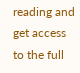reading and get access to the full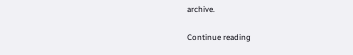archive.

Continue reading